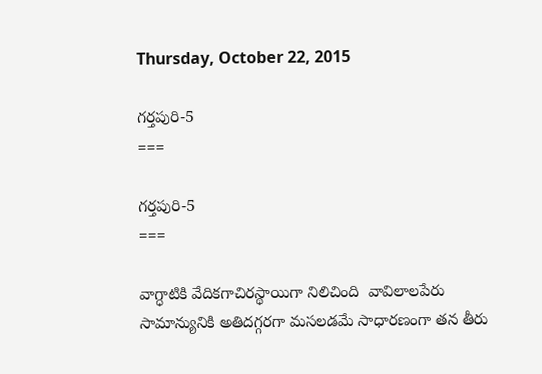Thursday, October 22, 2015

గర్తపురి-5
===

గర్తపురి-5
===

వాగ్ధాటికి వేదికగాచిరస్థాయిగా నిలిచింది  వావిలాలపేరు
సామాన్యునికి అతిదగ్గరగా మసలడమే సాధారణంగా తన తీరు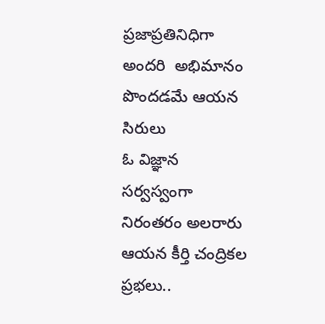ప్రజాప్రతినిధిగా అందరి  అభిమానం  పొందడమే ఆయన   సిరులు
ఓ విజ్ఞాన సర్వస్వంగా నిరంతరం అలరారు ఆయన కీర్తి చంద్రికల  ప్రభలు..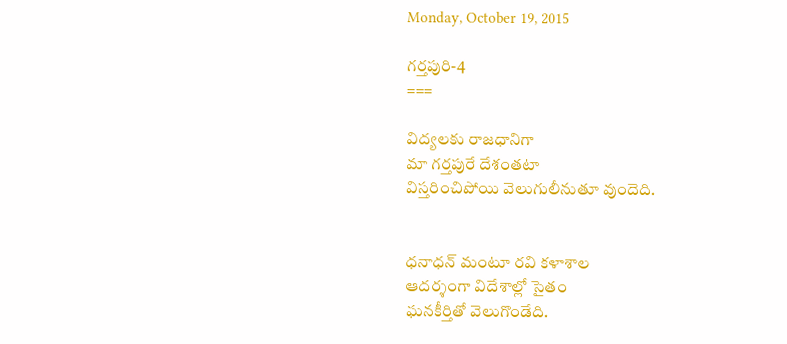Monday, October 19, 2015

గర్తపురి-4
===

విద్యలకు రాజధానిగా
మా గర్తపురే దేశంతటా
విస్తరించిపోయి వెలుగులీనుతూ వుందెది.


ధనాధన్ మంటూ రవి కళాశాల
ఆదర్శంగా విదేశాల్లో సైతం
ఘనకీర్తితో వెలుగొండేది.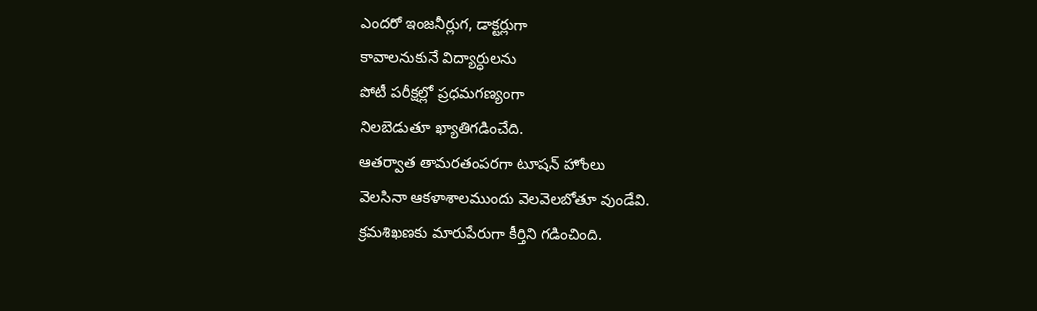ఎందరో ఇంజనీర్లుగ, డాక్టర్లుగా
కావాలనుకునే విద్యార్ధులను
పోటీ పరీక్షల్లో ప్రధమగణ్యంగా
నిలబెడుతూ ఖ్యాతిగడించేది.
ఆతర్వాత తామరతంపరగా టూషన్ హోంలు
వెలసినా ఆకళాశాలముందు వెలవెలబోతూ వుండేవి.
క్రమశిఖణకు మారుపేరుగా కీర్తిని గడించింది.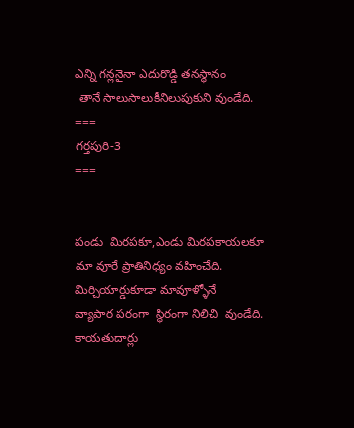ఎన్ని గన్లనైనా ఎదురొడ్డి తనస్థానం
 తానే సాలుసాలుకీనిలుపుకుని వుండేది.
===
గర్తపురి-3
===


పండు  మిరపకూ,ఎండు మిరపకాయలకూ
మా వూరే ప్రాతినిధ్యం వహించేది.
మిర్చియార్డుకూడా మావూళ్ళోనే
వ్యాపార పరంగా  స్థిరంగా నిలిచి  వుండేది.
కాయతుదార్లు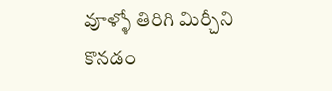వూళ్ళో తిరిగి మిర్చీని
కొనడం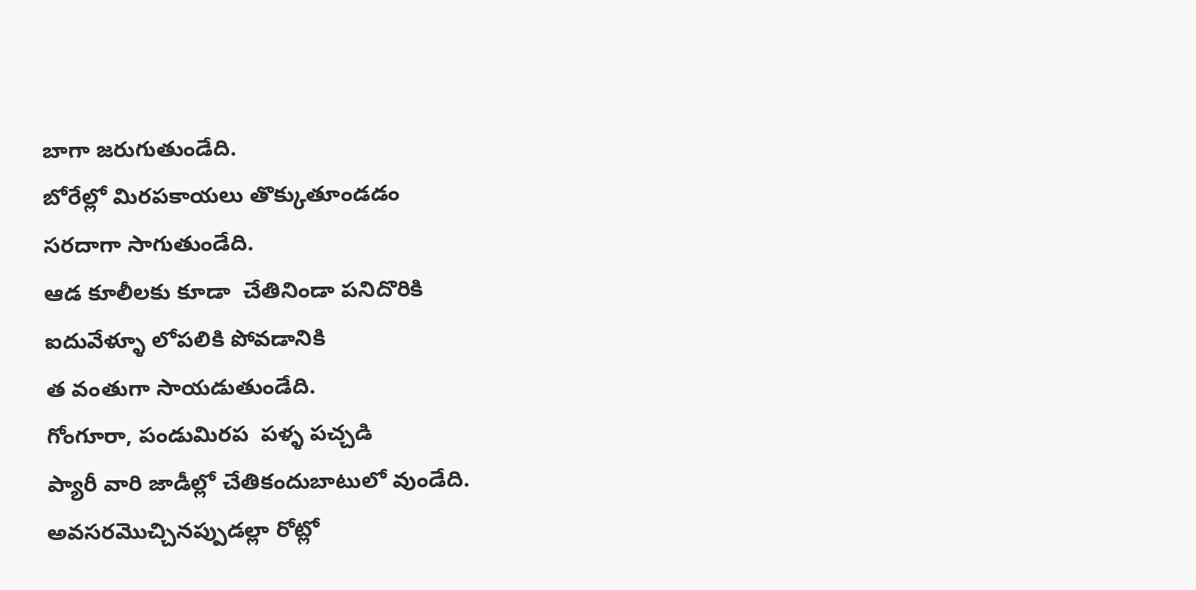బాగా జరుగుతుండేది.
బోరేల్లో మిరపకాయలు తొక్కుతూండడం
సరదాగా సాగుతుండేది.
ఆడ కూలీలకు కూడా  చేతినిండా పనిదొరికి
ఐదువేళ్ళూ లోపలికి పోవడానికి
త వంతుగా సాయడుతుండేది.
గోంగూరా, పండుమిరప  పళ్ళ పచ్చడి
ప్యారీ వారి జాడీల్లో చేతికందుబాటులో వుండేది.
అవసరమొచ్చినప్పుడల్లా రోట్లో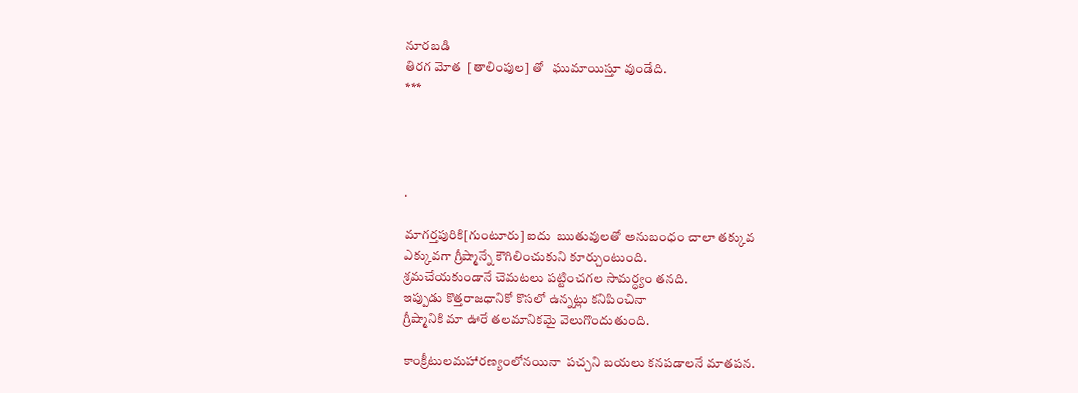నూరబడి
తిరగ మోత  [తాలింపుల] తో   ఘుమాయిస్తూ వుండేది.
***




.

మాగర్తపురికి[గుంటూరు] ఐదు  ఋతువులతో అనుబంధం చాలా తక్కువ
ఎక్కువగా గ్రీష్మాన్నే కౌగిలించుకుని కూర్చుంటుంది.
శ్రమచేయకుండానే చెమటలు పట్టించగల సామర్ధ్యం తనది.
ఇప్పుడు కొత్తరాజధానికో కొసలో ఉన్నట్లు కనిపించినా
గ్రీష్మానికి మా ఊరే తలమానికమై వెలుగొందుతుంది.

కాంక్రీటులమహారణ్యంలోనయినా  పచ్చని బయలు కనపడాలనే మాతపన.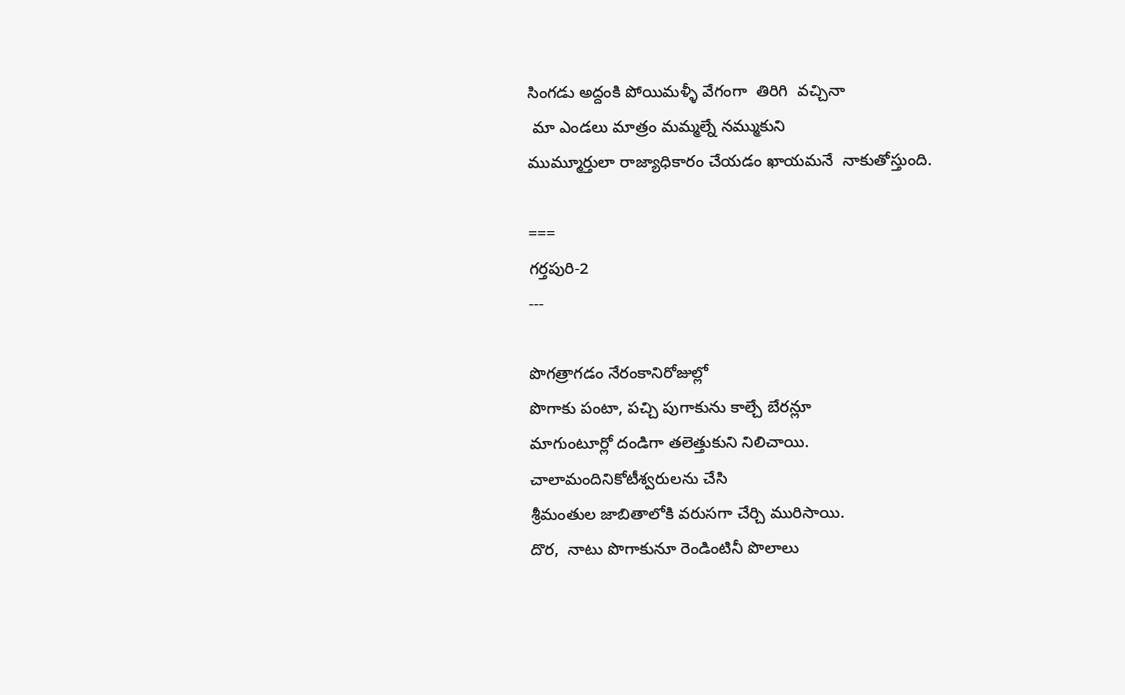సింగడు అద్దంకి పోయిమళ్ళీ వేగంగా  తిరిగి  వచ్చినా
 మా ఎండలు మాత్రం మమ్మల్నే నమ్ముకుని
ముమ్మూర్తులా రాజ్యాధికారం చేయడం ఖాయమనే  నాకుతోస్తుంది.

===
గర్తపురి-2
---

పొగత్రాగడం నేరంకానిరోజుల్లో
పొగాకు పంటా, పచ్చి పుగాకును కాల్చే బేరన్లూ
మాగుంటూర్లో దండిగా తలెత్తుకుని నిలిచాయి.
చాలామందినికోటీశ్వరులను చేసి
శ్రీమంతుల జాబితాలోకి వరుసగా చేర్చి మురిసాయి.
దొర,  నాటు పొగాకునూ రెండింటినీ పొలాలు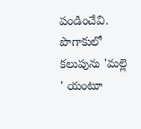పండించేవి.
పొగాకులో కలుపును 'మల్లె ' యంటూ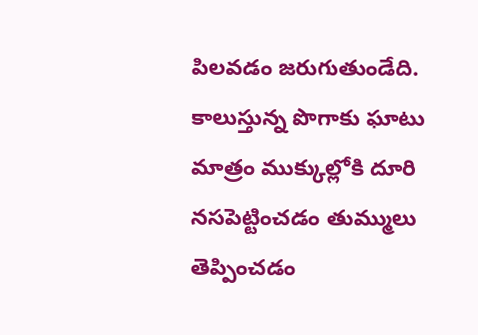పిలవడం జరుగుతుండేది.
కాలుస్తున్న పొగాకు ఘాటు మాత్రం ముక్కుల్లోకి దూరి
నసపెట్టించడం తుమ్ములు తెప్పించడం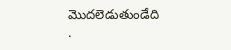మొదలెడుతుండేది
.